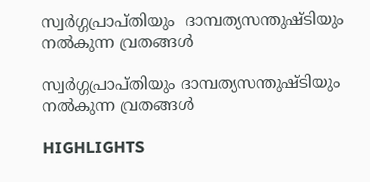സ്വര്‍ഗ്ഗപ്രാപ്തിയും  ദാമ്പത്യസന്തുഷ്ടിയും നല്‍കുന്ന വ്രതങ്ങള്‍

സ്വര്‍ഗ്ഗപ്രാപ്തിയും ദാമ്പത്യസന്തുഷ്ടിയും നല്‍കുന്ന വ്രതങ്ങള്‍

HIGHLIGHTS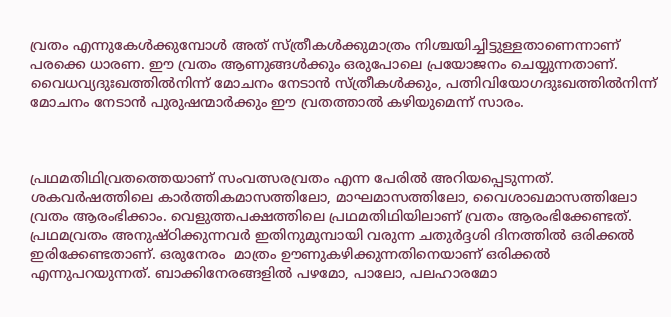വ്രതം എന്നുകേള്‍ക്കുമ്പോള്‍ അത് സ്ത്രീകള്‍ക്കുമാത്രം നിശ്ചയിച്ചിട്ടുള്ളതാണെന്നാണ് പരക്കെ ധാരണ. ഈ വ്രതം ആണുങ്ങള്‍ക്കും ഒരുപോലെ പ്രയോജനം ചെയ്യുന്നതാണ്. വൈധവ്യദുഃഖത്തില്‍നിന്ന് മോചനം നേടാന്‍ സ്ത്രീകള്‍ക്കും, പത്നിവിയോഗദുഃഖത്തില്‍നിന്ന് മോചനം നേടാന്‍ പുരുഷന്മാര്‍ക്കും ഈ വ്രതത്താല്‍ കഴിയുമെന്ന് സാരം.



പ്രഥമതിഥിവ്രതത്തെയാണ് സംവത്സരവ്രതം എന്ന പേരില്‍ അറിയപ്പെടുന്നത്. ശകവര്‍ഷത്തിലെ കാര്‍ത്തികമാസത്തിലോ, മാഘമാസത്തിലോ, വൈശാഖമാസത്തിലോ വ്രതം ആരംഭിക്കാം. വെളുത്തപക്ഷത്തിലെ പ്രഥമതിഥിയിലാണ് വ്രതം ആരംഭിക്കേണ്ടത്.
പ്രഥമവ്രതം അനുഷ്ഠിക്കുന്നവര്‍ ഇതിനുമുമ്പായി വരുന്ന ചതുര്‍ദ്ദശി ദിനത്തില്‍ ഒരിക്കല്‍ ഇരിക്കേണ്ടതാണ്. ഒരുനേരം  മാത്രം ഊണുകഴിക്കുന്നതിനെയാണ് ഒരിക്കല്‍ എന്നുപറയുന്നത്. ബാക്കിനേരങ്ങളില്‍ പഴമോ, പാലോ, പലഹാരമോ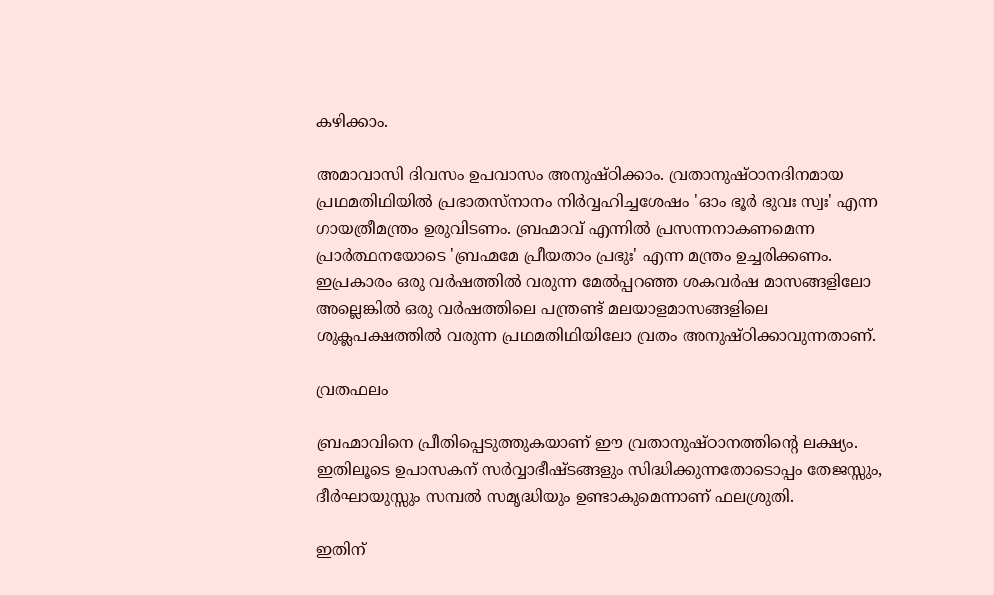കഴിക്കാം.

അമാവാസി ദിവസം ഉപവാസം അനുഷ്ഠിക്കാം. വ്രതാനുഷ്ഠാനദിനമായ പ്രഥമതിഥിയില്‍ പ്രഭാതസ്നാനം നിര്‍വ്വഹിച്ചശേഷം 'ഓം ഭൂര്‍ ഭുവഃ സ്വഃ' എന്ന ഗായത്രീമന്ത്രം ഉരുവിടണം. ബ്രഹ്മാവ് എന്നില്‍ പ്രസന്നനാകണമെന്ന പ്രാര്‍ത്ഥനയോടെ 'ബ്രഹ്മമേ പ്രീയതാം പ്രഭുഃ' എന്ന മന്ത്രം ഉച്ചരിക്കണം. ഇപ്രകാരം ഒരു വര്‍ഷത്തില്‍ വരുന്ന മേല്‍പ്പറഞ്ഞ ശകവര്‍ഷ മാസങ്ങളിലോ അല്ലെങ്കില്‍ ഒരു വര്‍ഷത്തിലെ പന്ത്രണ്ട് മലയാളമാസങ്ങളിലെ ശുക്ലപക്ഷത്തില്‍ വരുന്ന പ്രഥമതിഥിയിലോ വ്രതം അനുഷ്ഠിക്കാവുന്നതാണ്.

വ്രതഫലം

ബ്രഹ്മാവിനെ പ്രീതിപ്പെടുത്തുകയാണ് ഈ വ്രതാനുഷ്ഠാനത്തിന്‍റെ ലക്ഷ്യം. ഇതിലൂടെ ഉപാസകന് സര്‍വ്വാഭീഷ്ടങ്ങളും സിദ്ധിക്കുന്നതോടൊപ്പം തേജസ്സും, ദീര്‍ഘായുസ്സും സമ്പല്‍ സമൃദ്ധിയും ഉണ്ടാകുമെന്നാണ് ഫലശ്രുതി.

ഇതിന്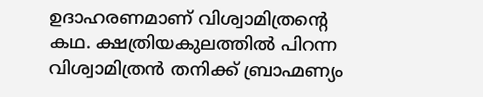ഉദാഹരണമാണ് വിശ്വാമിത്രന്‍റെ കഥ. ക്ഷത്രിയകുലത്തില്‍ പിറന്ന വിശ്വാമിത്രന്‍ തനിക്ക് ബ്രാഹ്മണ്യം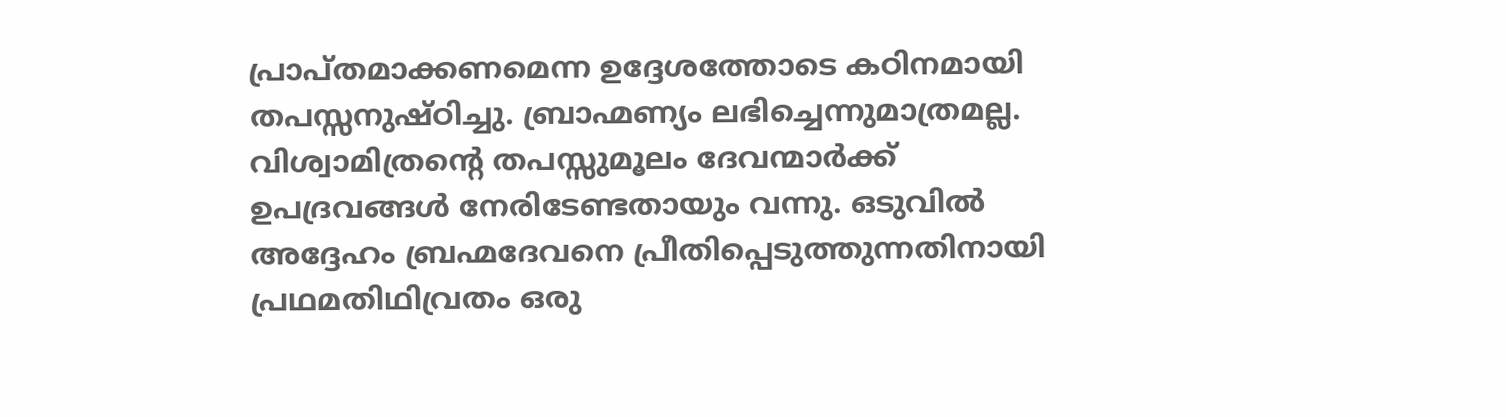പ്രാപ്തമാക്കണമെന്ന ഉദ്ദേശത്തോടെ കഠിനമായി തപസ്സനുഷ്ഠിച്ചു. ബ്രാഹ്മണ്യം ലഭിച്ചെന്നുമാത്രമല്ല. വിശ്വാമിത്രന്‍റെ തപസ്സുമൂലം ദേവന്മാര്‍ക്ക് ഉപദ്രവങ്ങള്‍ നേരിടേണ്ടതായും വന്നു. ഒടുവില്‍ അദ്ദേഹം ബ്രഹ്മദേവനെ പ്രീതിപ്പെടുത്തുന്നതിനായി പ്രഥമതിഥിവ്രതം ഒരു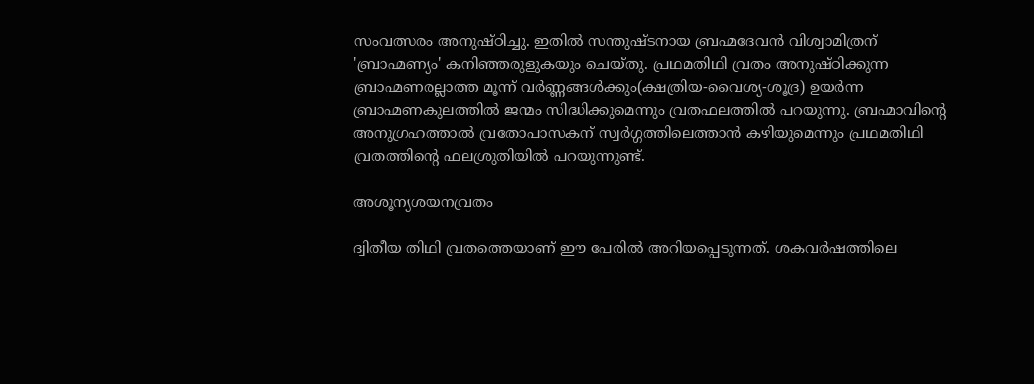സംവത്സരം അനുഷ്ഠിച്ചു. ഇതില്‍ സന്തുഷ്ടനായ ബ്രഹ്മദേവന്‍ വിശ്വാമിത്രന് 'ബ്രാഹ്മണ്യം' കനിഞ്ഞരുളുകയും ചെയ്തു. പ്രഥമതിഥി വ്രതം അനുഷ്ഠിക്കുന്ന ബ്രാഹ്മണരല്ലാത്ത മൂന്ന് വര്‍ണ്ണങ്ങള്‍ക്കും(ക്ഷത്രിയ-വൈശ്യ-ശൂദ്ര) ഉയര്‍ന്ന ബ്രാഹ്മണകുലത്തില്‍ ജന്മം സിദ്ധിക്കുമെന്നും വ്രതഫലത്തില്‍ പറയുന്നു. ബ്രഹ്മാവിന്‍റെ അനുഗ്രഹത്താല്‍ വ്രതോപാസകന് സ്വര്‍ഗ്ഗത്തിലെത്താന്‍ കഴിയുമെന്നും പ്രഥമതിഥി വ്രതത്തിന്‍റെ ഫലശ്രുതിയില്‍ പറയുന്നുണ്ട്.

അശൂന്യശയനവ്രതം

ദ്വിതീയ തിഥി വ്രതത്തെയാണ് ഈ പേരില്‍ അറിയപ്പെടുന്നത്. ശകവര്‍ഷത്തിലെ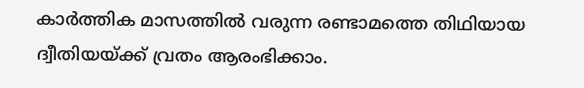കാര്‍ത്തിക മാസത്തില്‍ വരുന്ന രണ്ടാമത്തെ തിഥിയായ ദ്വീതിയയ്ക്ക് വ്രതം ആരംഭിക്കാം.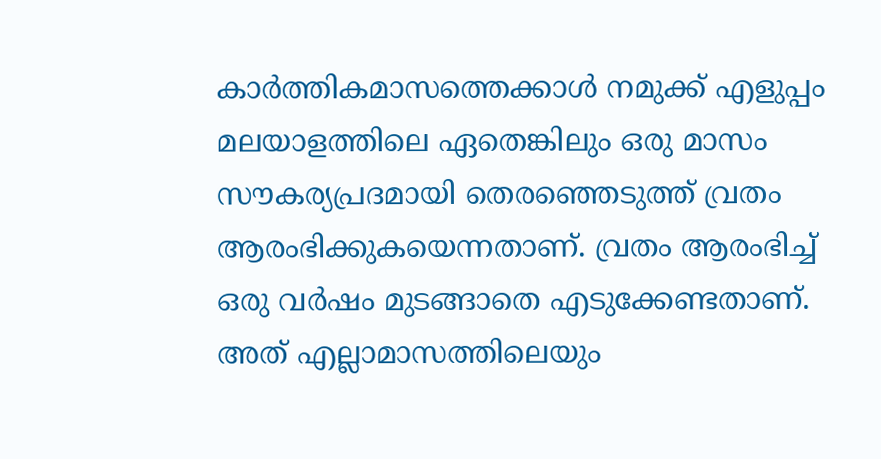കാര്‍ത്തികമാസത്തെക്കാള്‍ നമുക്ക് എളുപ്പം മലയാളത്തിലെ ഏതെങ്കിലും ഒരു മാസം സൗകര്യപ്രദമായി തെരഞ്ഞെടുത്ത് വ്രതം ആരംഭിക്കുകയെന്നതാണ്. വ്രതം ആരംഭിച്ച് ഒരു വര്‍ഷം മുടങ്ങാതെ എടുക്കേണ്ടതാണ്. അത് എല്ലാമാസത്തിലെയും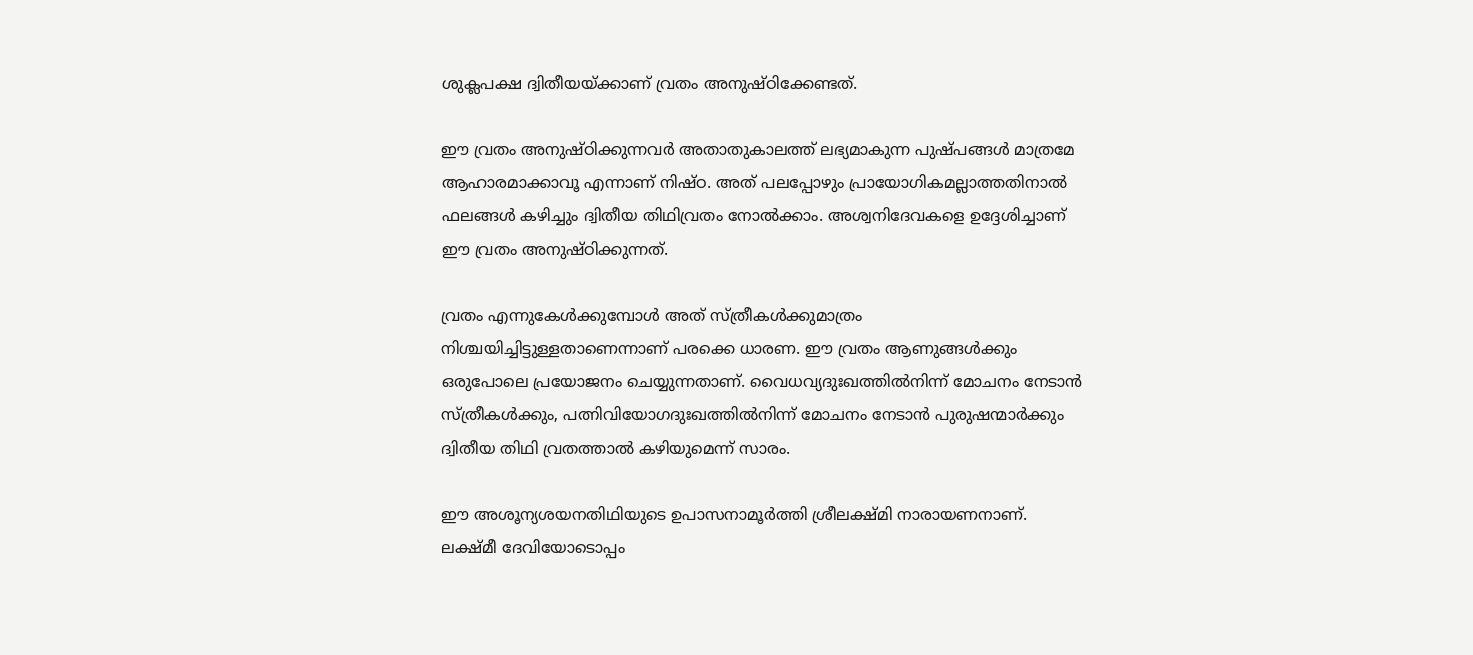ശുക്ലപക്ഷ ദ്വിതീയയ്ക്കാണ് വ്രതം അനുഷ്ഠിക്കേണ്ടത്.

ഈ വ്രതം അനുഷ്ഠിക്കുന്നവര്‍ അതാതുകാലത്ത് ലഭ്യമാകുന്ന പുഷ്പങ്ങള്‍ മാത്രമേ ആഹാരമാക്കാവൂ എന്നാണ് നിഷ്ഠ. അത് പലപ്പോഴും പ്രായോഗികമല്ലാത്തതിനാല്‍ ഫലങ്ങള്‍ കഴിച്ചും ദ്വിതീയ തിഥിവ്രതം നോല്‍ക്കാം. അശ്വനിദേവകളെ ഉദ്ദേശിച്ചാണ് ഈ വ്രതം അനുഷ്ഠിക്കുന്നത്.

വ്രതം എന്നുകേള്‍ക്കുമ്പോള്‍ അത് സ്ത്രീകള്‍ക്കുമാത്രം നിശ്ചയിച്ചിട്ടുള്ളതാണെന്നാണ് പരക്കെ ധാരണ. ഈ വ്രതം ആണുങ്ങള്‍ക്കും ഒരുപോലെ പ്രയോജനം ചെയ്യുന്നതാണ്. വൈധവ്യദുഃഖത്തില്‍നിന്ന് മോചനം നേടാന്‍ സ്ത്രീകള്‍ക്കും, പത്നിവിയോഗദുഃഖത്തില്‍നിന്ന് മോചനം നേടാന്‍ പുരുഷന്മാര്‍ക്കും ദ്വിതീയ തിഥി വ്രതത്താല്‍ കഴിയുമെന്ന് സാരം.

ഈ അശൂന്യശയനതിഥിയുടെ ഉപാസനാമൂര്‍ത്തി ശ്രീലക്ഷ്മി നാരായണനാണ്. ലക്ഷ്മീ ദേവിയോടൊപ്പം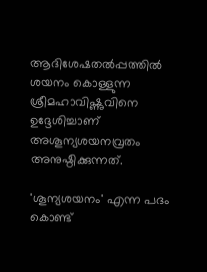ആദിശേഷതല്‍പ്പത്തില്‍ ശയനം കൊള്ളുന്ന ശ്രീമഹാവിഷ്ണുവിനെ ഉദ്ദേശിച്ചാണ് അശൂന്യശയനവ്രതം അനുഷ്ഠിക്കുന്നത്.

'ശൂന്യശയനം' എന്ന പദം കൊണ്ട്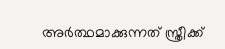അര്‍ത്ഥമാക്കുന്നത് സ്ത്രീക്ക്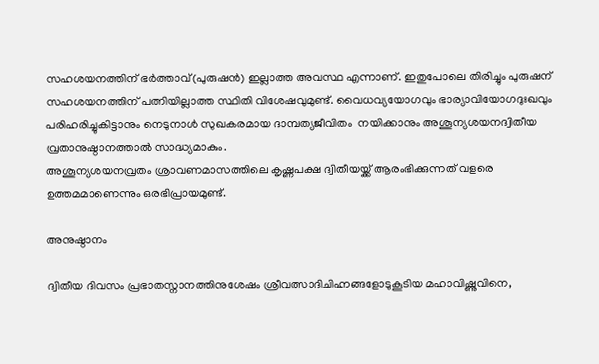സഹശയനത്തിന് ഭര്‍ത്താവ്(പുരുഷന്‍) ഇല്ലാത്ത അവസ്ഥ എന്നാണ്. ഇതുപോലെ തിരിച്ചും പുരുഷന് സഹശയനത്തിന് പത്നിയില്ലാത്ത സ്ഥിതി വിശേഷവുമുണ്ട്. വൈധവ്യയോഗവും ഭാര്യാവിയോഗദുഃഖവും പരിഹരിച്ചുകിട്ടാനും നെടുനാള്‍ സുഖകരമായ ദാമ്പത്യജീവിതം  നയിക്കാനും അശൂന്യശയനദ്വിതീയ വ്രതാനുഷ്ഠാനത്താല്‍ സാദ്ധ്യമാകും.
അശൂന്യശയനവ്രതം ശ്രാവണമാസത്തിലെ കൃഷ്ണപക്ഷ ദ്വിതീയയ്ക്ക് ആരംഭിക്കുന്നത് വളരെ ഉത്തമമാണെന്നും ഒരഭിപ്രായമുണ്ട്.

അനുഷ്ഠാനം

ദ്വിതീയ ദിവസം പ്രഭാതസ്നാനത്തിനുശേഷം ശ്രീവത്സാദിചിഹ്നങ്ങളോടുകൂടിയ മഹാവിഷ്ണുവിനെ,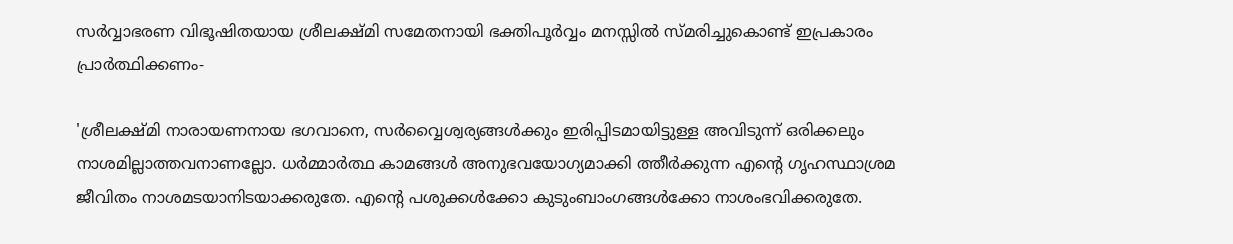സര്‍വ്വാഭരണ വിഭൂഷിതയായ ശ്രീലക്ഷ്മി സമേതനായി ഭക്തിപൂര്‍വ്വം മനസ്സില്‍ സ്മരിച്ചുകൊണ്ട് ഇപ്രകാരം പ്രാര്‍ത്ഥിക്കണം-

'ശ്രീലക്ഷ്മി നാരായണനായ ഭഗവാനെ, സര്‍വ്വൈശ്വര്യങ്ങള്‍ക്കും ഇരിപ്പിടമായിട്ടുള്ള അവിടുന്ന് ഒരിക്കലും നാശമില്ലാത്തവനാണല്ലോ. ധര്‍മ്മാര്‍ത്ഥ കാമങ്ങള്‍ അനുഭവയോഗ്യമാക്കി ത്തീര്‍ക്കുന്ന എന്‍റെ ഗൃഹസ്ഥാശ്രമ ജീവിതം നാശമടയാനിടയാക്കരുതേ. എന്‍റെ പശുക്കള്‍ക്കോ കുടുംബാംഗങ്ങള്‍ക്കോ നാശംഭവിക്കരുതേ.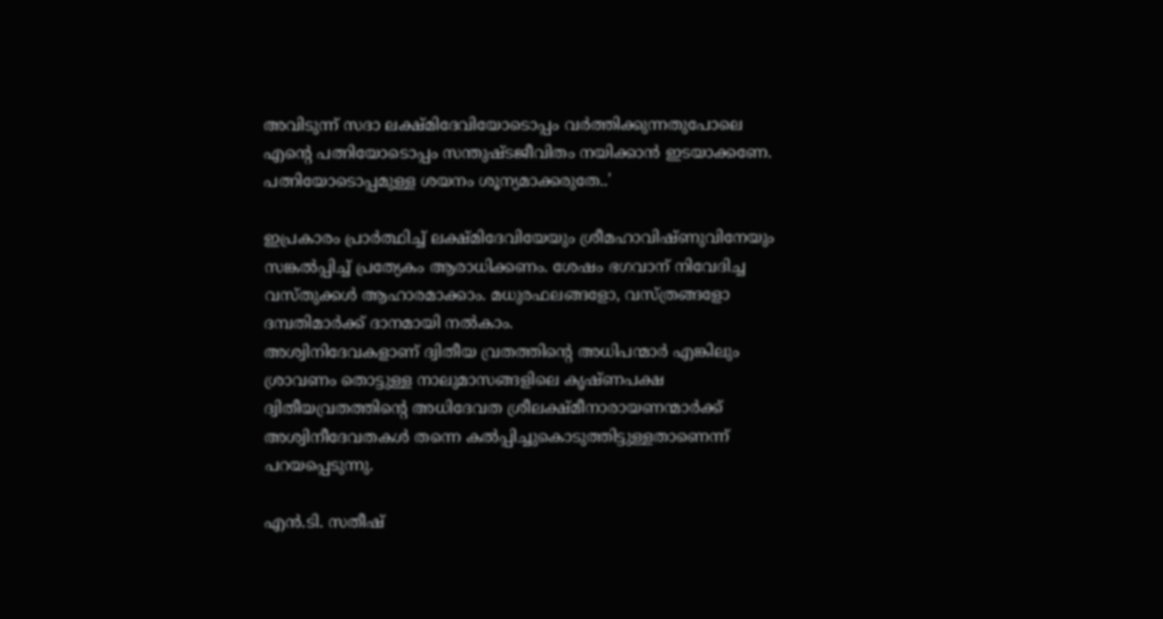അവിടുന്ന് സദാ ലക്ഷ്മിദേവിയോടൊപ്പം വര്‍ത്തിക്കുന്നതുപോലെ എന്‍റെ പത്നിയോടൊപ്പം സന്തുഷ്ടജീവിതം നയിക്കാന്‍ ഇടയാക്കണേ. പത്നിയോടൊപ്പമുള്ള ശയനം ശൂന്യമാക്കരുതേ..'

ഇപ്രകാരം പ്രാര്‍ത്ഥിച്ച് ലക്ഷ്മിദേവിയേയും ശ്രീമഹാവിഷ്ണുവിനേയും സങ്കല്‍പ്പിച്ച് പ്രത്യേകം ആരാധിക്കണം. ശേഷം ഭഗവാന് നിവേദിച്ച വസ്തുക്കള്‍ ആഹാരമാക്കാം. മധുരഫലങ്ങളോ, വസ്ത്രങ്ങളോ ദമ്പതിമാര്‍ക്ക് ദാനമായി നല്‍കാം.
അശ്വിനിദേവകളാണ് ദ്വിതീയ വ്രതത്തിന്‍റെ അധിപന്മാര്‍ എങ്കിലും ശ്രാവണം തൊട്ടുള്ള നാലുമാസങ്ങളിലെ കൃഷ്ണപക്ഷ ദ്വിതീയവ്രതത്തിന്‍റെ അധിദേവത ശ്രീലക്ഷ്മീനാരായണന്മാര്‍ക്ക് അശ്വിനീദേവതകള്‍ തന്നെ കല്‍പ്പിച്ചുകൊടുത്തിട്ടുള്ളതാണെന്ന് പറയപ്പെടുന്നു.

എന്‍.ടി. സതീഷ്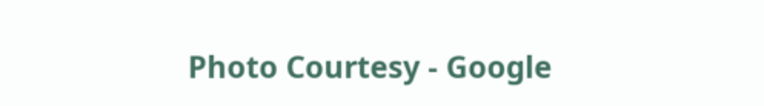Photo Courtesy - Google